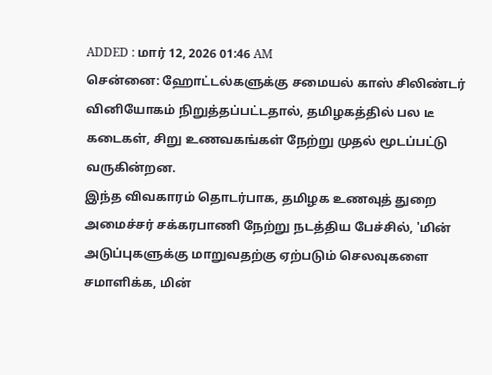ADDED : மார் 12, 2026 01:46 AM
சென்னை: ஹோட்டல்களுக்கு சமையல் காஸ் சிலிண்டர் வினியோகம் நிறுத்தப்பட்டதால், தமிழகத்தில் பல டீ கடைகள், சிறு உணவகங்கள் நேற்று முதல் மூடப்பட்டு வருகின்றன.
இந்த விவகாரம் தொடர்பாக, தமிழக உணவுத் துறை அமைச்சர் சக்கரபாணி நேற்று நடத்திய பேச்சில், 'மின் அடுப்புகளுக்கு மாறுவதற்கு ஏற்படும் செலவுகளை சமாளிக்க, மின்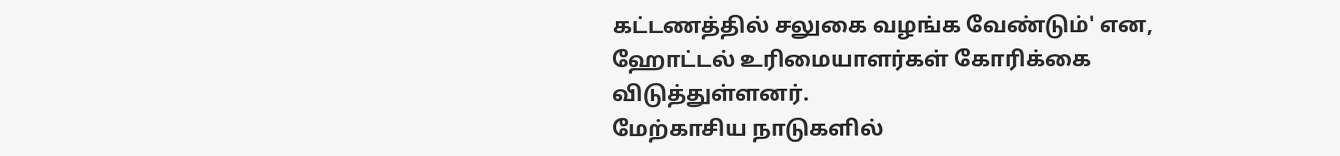கட்டணத்தில் சலுகை வழங்க வேண்டும்' என, ஹோட்டல் உரிமையாளர்கள் கோரிக்கை விடுத்துள்ளனர்.
மேற்காசிய நாடுகளில்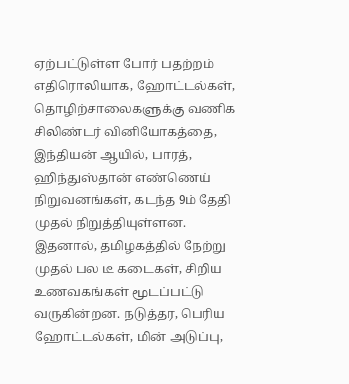ஏற்பட்டுள்ள போர் பதற்றம் எதிரொலியாக, ஹோட்டல்கள், தொழிற்சாலைகளுக்கு வணிக சிலிண்டர் வினியோகத்தை, இந்தியன் ஆயில், பாரத், ஹிந்துஸ்தான் எண்ணெய் நிறுவனங்கள், கடந்த 9ம் தேதி முதல் நிறுத்தியுள்ளன.
இதனால், தமிழகத்தில் நேற்று முதல் பல டீ கடைகள், சிறிய உணவகங்கள் மூடப்பட்டு வருகின்றன. நடுத்தர, பெரிய ஹோட்டல்கள், மின் அடுப்பு,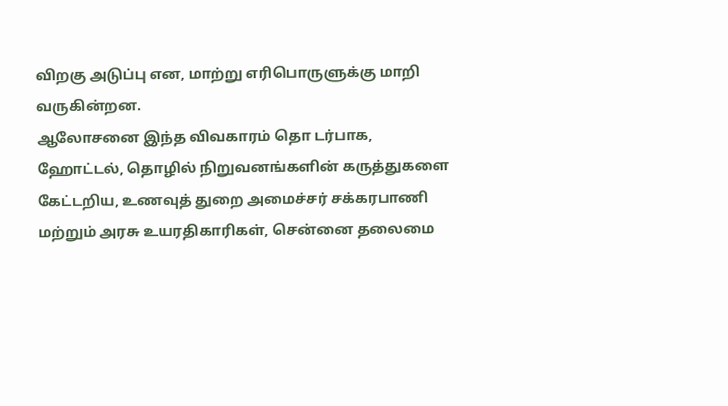விறகு அடுப்பு என, மாற்று எரிபொருளுக்கு மாறி வருகின்றன.
ஆலோசனை இந்த விவகாரம் தொ டர்பாக, ஹோட்டல், தொழில் நிறுவனங்களின் கருத்துகளை கேட்டறிய, உணவுத் துறை அமைச்சர் சக்கரபாணி மற்றும் அரசு உயரதிகாரிகள், சென்னை தலைமை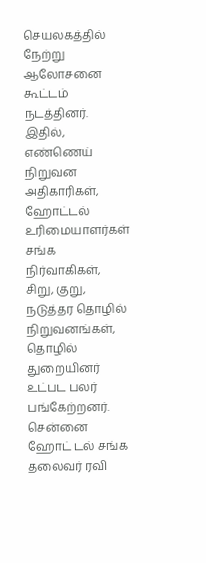செயலகத்தில் நேற்று ஆலோசனை கூட்டம் நடத்தினர்.
இதில், எண்ணெய் நிறுவன அதிகாரிகள், ஹோட்டல் உரிமையாளர்கள் சங்க நிர்வாகிகள், சிறு, குறு, நடுத்தர தொழில் நிறுவனங்கள், தொழில் துறையினர் உட்பட பலர் பங்கேற்றனர்.
சென்னை ஹோட் டல் சங்க தலைவர் ரவி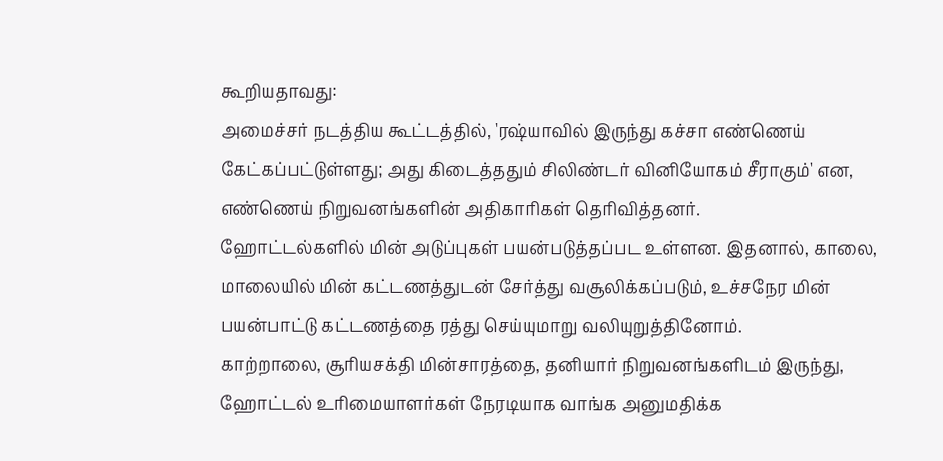கூறியதாவது:
அமைச்சர் நடத்திய கூட்டத்தில், 'ரஷ்யாவில் இருந்து கச்சா எண்ணெய் கேட்கப்பட்டுள்ளது; அது கிடைத்ததும் சிலிண்டர் வினியோகம் சீராகும்' என, எண்ணெய் நிறுவனங்களின் அதிகாரிகள் தெரிவித்தனர்.
ஹோட்டல்களில் மின் அடுப்புகள் பயன்படுத்தப்பட உள்ளன. இதனால், காலை, மாலையில் மின் கட்டணத்துடன் சேர்த்து வசூலிக்கப்படும், உச்சநேர மின் பயன்பாட்டு கட்டணத்தை ரத்து செய்யுமாறு வலியுறுத்தினோம்.
காற்றாலை, சூரியசக்தி மின்சாரத்தை, தனியார் நிறுவனங்களிடம் இருந்து, ஹோட்டல் உரிமையாளர்கள் நேரடியாக வாங்க அனுமதிக்க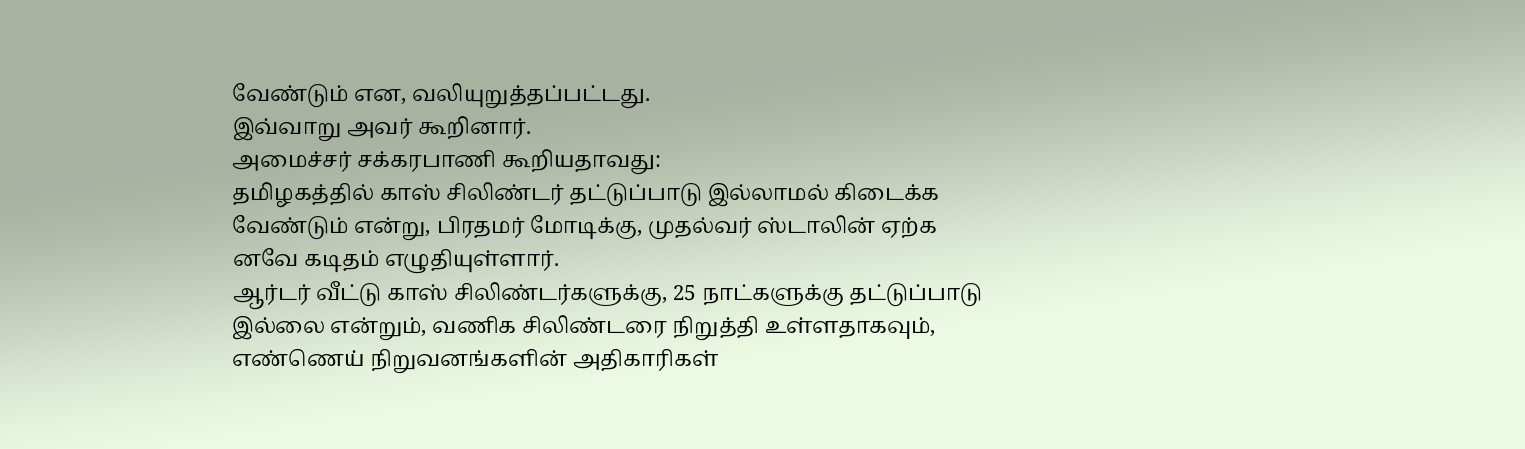வேண்டும் என, வலியுறுத்தப்பட்டது.
இவ்வாறு அவர் கூறினார்.
அமைச்சர் சக்கரபாணி கூறியதாவது:
தமிழகத்தில் காஸ் சிலிண்டர் தட்டுப்பாடு இல்லாமல் கிடைக்க வேண்டும் என்று, பிரதமர் மோடிக்கு, முதல்வர் ஸ்டாலின் ஏற்க னவே கடிதம் எழுதியுள்ளார்.
ஆர்டர் வீட்டு காஸ் சிலிண்டர்களுக்கு, 25 நாட்களுக்கு தட்டுப்பாடு இல்லை என்றும், வணிக சிலிண்டரை நிறுத்தி உள்ளதாகவும், எண்ணெய் நிறுவனங்களின் அதிகாரிகள்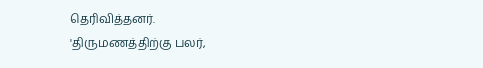தெரிவித்தனர்.
'திருமணத்திற்கு பலர்,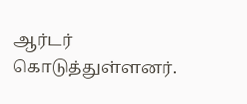ஆர்டர் கொடுத்துள்ளனர்.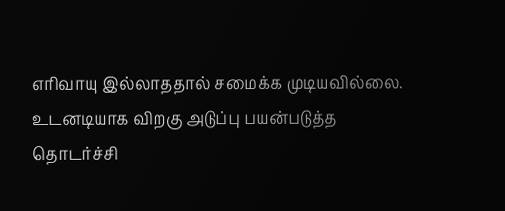எரிவாயு இல்லாததால் சமைக்க முடியவில்லை. உடனடியாக விறகு அடுப்பு பயன்படுத்த
தொடர்ச்சி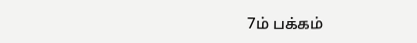7ம் பக்கம்